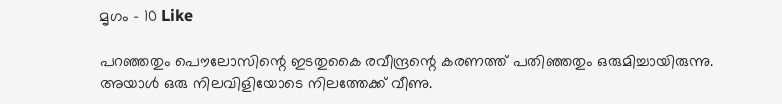മൃഗം – 10 Like

പറഞ്ഞതും പൌലോസിന്റെ ഇടതുകൈ രവീന്ദ്രന്റെ കരണത്ത് പതിഞ്ഞതും ഒരുമിച്ചായിരുന്നു. അയാള്‍ ഒരു നിലവിളിയോടെ നിലത്തേക്ക് വീണു.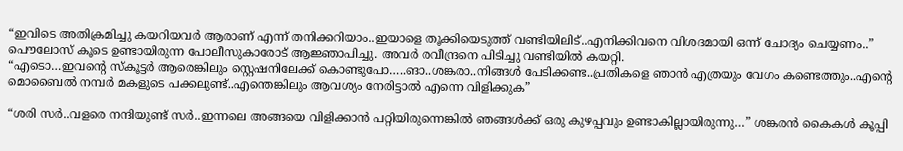“ഇവിടെ അതിക്രമിച്ചു കയറിയവര്‍ ആരാണ് എന്ന് തനിക്കറിയാം..ഇയാളെ തൂക്കിയെടുത്ത് വണ്ടിയിലിട്..എനിക്കിവനെ വിശദമായി ഒന്ന് ചോദ്യം ചെയ്യണം..” പൌലോസ് കൂടെ ഉണ്ടായിരുന്ന പോലീസുകാരോട് ആജ്ഞാപിച്ചു. അവര്‍ രവീന്ദ്രനെ പിടിച്ചു വണ്ടിയില്‍ കയറ്റി.
“എടൊ…ഇവന്റെ സ്കൂട്ടര്‍ ആരെങ്കിലും സ്റ്റെഷനിലേക്ക് കൊണ്ടുപോ…..ങാ..ശങ്കരാ..നിങ്ങള്‍ പേടിക്കണ്ട..പ്രതികളെ ഞാന്‍ എത്രയും വേഗം കണ്ടെത്തും..എന്റെ മൊബൈല്‍ നമ്പര്‍ മകളുടെ പക്കലുണ്ട്..എന്തെങ്കിലും ആവശ്യം നേരിട്ടാല്‍ എന്നെ വിളിക്കുക”

“ശരി സര്‍..വളരെ നന്ദിയുണ്ട് സര്‍..ഇന്നലെ അങ്ങയെ വിളിക്കാന്‍ പറ്റിയിരുന്നെങ്കില്‍ ഞങ്ങള്‍ക്ക് ഒരു കുഴപ്പവും ഉണ്ടാകില്ലായിരുന്നു…” ശങ്കരന്‍ കൈകള്‍ കൂപ്പി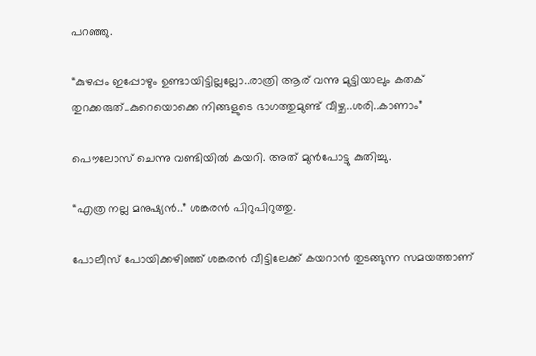പറഞ്ഞു.

“കുഴപ്പം ഇപ്പോഴും ഉണ്ടായിട്ടില്ലല്ലോ..രാത്രി ആര് വന്നു മുട്ടിയാലും കതക് തുറക്കരുത്..കുറെയൊക്കെ നിങ്ങളുടെ ഭാഗത്തുമുണ്ട് വീഴ്ച..ശരി..കാണാം”

പൌലോസ് ചെന്നു വണ്ടിയില്‍ കയറി. അത് മുന്‍പോട്ടു കുതിച്ചു.

“എത്ര നല്ല മനുഷ്യന്‍..” ശങ്കരന്‍ പിറുപിറുത്തു.

പോലീസ് പോയിക്കഴിഞ്ഞ് ശങ്കരന്‍ വീട്ടിലേക്ക് കയറാന്‍ തുടങ്ങുന്ന സമയത്താണ്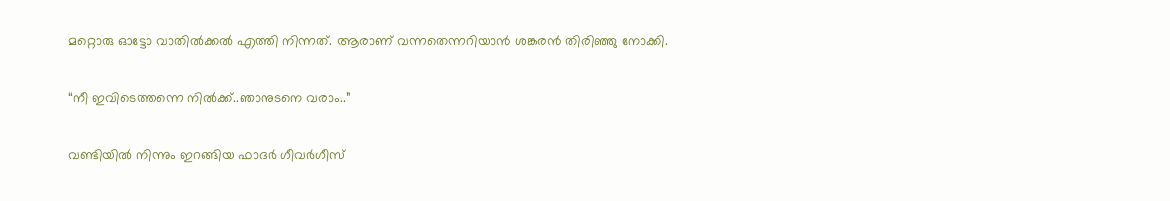മറ്റൊരു ഓട്ടോ വാതില്‍ക്കല്‍ എത്തി നിന്നത്. ആരാണ് വന്നതെന്നറിയാന്‍ ശങ്കരന്‍ തിരിഞ്ഞു നോക്കി.

“നീ ഇവിടെത്തന്നെ നില്‍ക്ക്..ഞാനുടനെ വരാം..”

വണ്ടിയില്‍ നിന്നും ഇറങ്ങിയ ഫാദര്‍ ഗീവര്‍ഗീസ്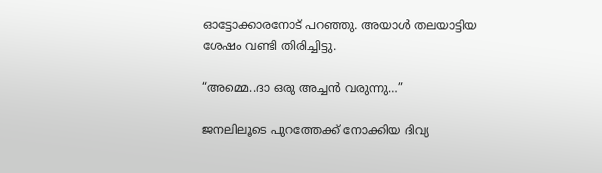ഓട്ടോക്കാരനോട് പറഞ്ഞു. അയാള്‍ തലയാട്ടിയ ശേഷം വണ്ടി തിരിച്ചിട്ടു.

“അമ്മെ..ദാ ഒരു അച്ചന്‍ വരുന്നു…”

ജനലിലൂടെ പുറത്തേക്ക് നോക്കിയ ദിവ്യ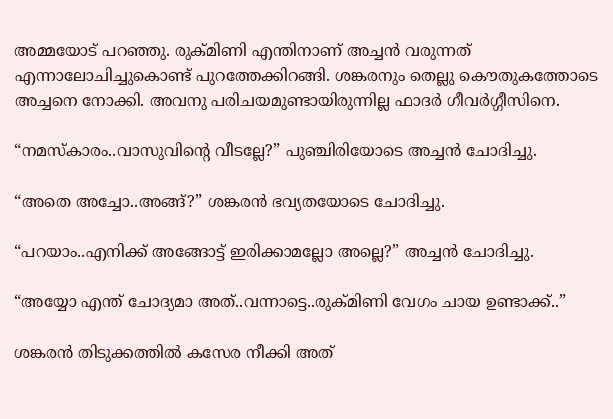അമ്മയോട് പറഞ്ഞു. രുക്മിണി എന്തിനാണ് അച്ചന്‍ വരുന്നത് എന്നാലോചിച്ചുകൊണ്ട് പുറത്തേക്കിറങ്ങി. ശങ്കരനും തെല്ലു കൌതുകത്തോടെ അച്ചനെ നോക്കി. അവനു പരിചയമുണ്ടായിരുന്നില്ല ഫാദര്‍ ഗീവര്‍ഗ്ഗീസിനെ.

“നമസ്കാരം..വാസുവിന്റെ വീടല്ലേ?” പുഞ്ചിരിയോടെ അച്ചന്‍ ചോദിച്ചു.

“അതെ അച്ചോ..അങ്ങ്?” ശങ്കരന്‍ ഭവ്യതയോടെ ചോദിച്ചു.

“പറയാം..എനിക്ക് അങ്ങോട്ട്‌ ഇരിക്കാമല്ലോ അല്ലെ?” അച്ചന്‍ ചോദിച്ചു.

“അയ്യോ എന്ത് ചോദ്യമാ അത്..വന്നാട്ടെ..രുക്മിണി വേഗം ചായ ഉണ്ടാക്ക്..”

ശങ്കരന്‍ തിടുക്കത്തില്‍ കസേര നീക്കി അത്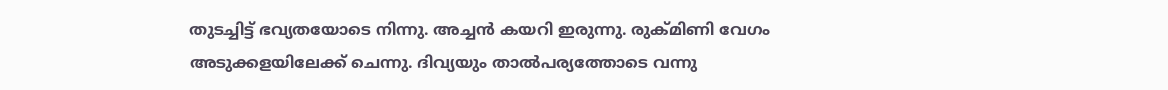തുടച്ചിട്ട് ഭവ്യതയോടെ നിന്നു. അച്ചന്‍ കയറി ഇരുന്നു. രുക്മിണി വേഗം അടുക്കളയിലേക്ക് ചെന്നു. ദിവ്യയും താല്‍പര്യത്തോടെ വന്നു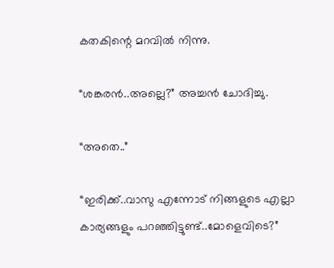കതകിന്റെ മറവില്‍ നിന്നു.

“ശങ്കരന്‍..അല്ലെ?” അച്ചന്‍ ചോദിച്ചു.

“അതെ..”

“ഇരിക്ക്..വാസു എന്നോട് നിങ്ങളുടെ എല്ലാ കാര്യങ്ങളും പറഞ്ഞിട്ടുണ്ട്..മോളെവിടെ?”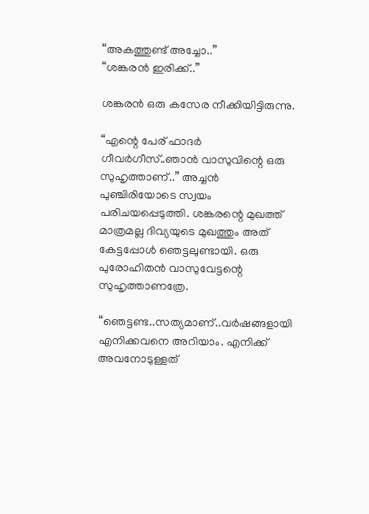“അകത്തുണ്ട് അച്ചോ..”
“ശങ്കരന്‍ ഇരിക്ക്..”

ശങ്കരന്‍ ഒരു കസേര നീക്കിയിട്ടിരുന്നു.

“എന്റെ പേര് ഫാദര്‍ ഗീവര്‍ഗീസ്..ഞാന്‍ വാസുവിന്റെ ഒരു സുഹൃത്താണ്..” അച്ചന്‍ പുഞ്ചിരിയോടെ സ്വയം പരിചയപ്പെടുത്തി. ശങ്കരന്റെ മുഖത്ത് മാത്രമല്ല ദിവ്യയുടെ മുഖത്തും അത് കേട്ടപ്പോള്‍ ഞെട്ടലുണ്ടായി. ഒരു പുരോഹിതന്‍ വാസുവേട്ടന്റെ സുഹൃത്താണത്രേ.

“ഞെട്ടണ്ട..സത്യമാണ്..വര്‍ഷങ്ങളായി എനിക്കവനെ അറിയാം. എനിക്ക് അവനോടുള്ളത്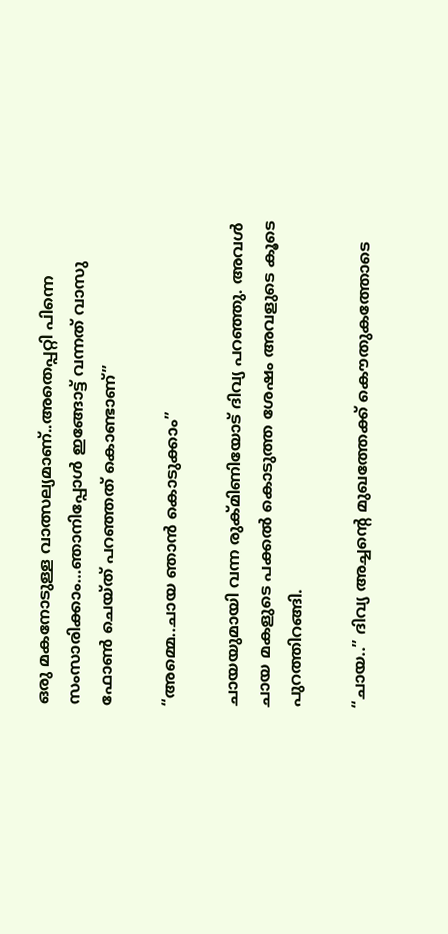ഒരു മകനോടുള്ള വാത്സല്യമാണ്..അതെപ്പറ്റി പിന്നെ സംസാരിക്കാം…ഞാനിപ്പോള്‍ ഇങ്ങോട്ട് വന്നത് വാസു ഫോണ്‍ ചെയ്ത് പറഞ്ഞത് കൊണ്ടാണ്”

“അമ്മെ..ചായ ഞാന്‍ കൊടുക്കാം”

ചായയുമായി വന്ന രുക്മിണിയോട് ദിവ്യ പറഞ്ഞു. അവള്‍ ചായ മകളുടെ പക്കല്‍ കൊടുത്ത ശേഷം അവളുടെ കൂടെ പുറത്തിറങ്ങി.

“ചായ..” ദിവ്യ അച്ചന്റെ മുഖത്തേക്ക് കൌതുകത്തോടെ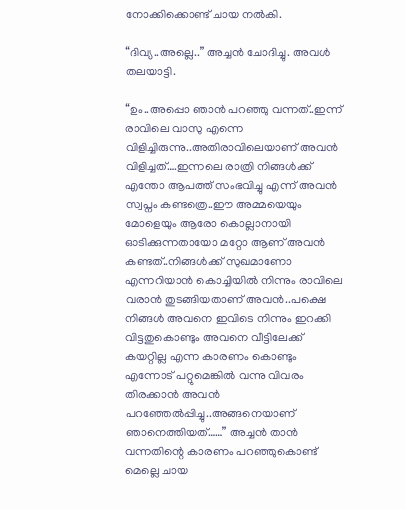നോക്കിക്കൊണ്ട്‌ ചായ നല്‍കി.

“ദിവ്യ..അല്ലെ..” അച്ചന്‍ ചോദിച്ചു. അവള്‍ തലയാട്ടി.

“ഉം..അപ്പൊ ഞാന്‍ പറഞ്ഞു വന്നത്..ഇന്ന് രാവിലെ വാസു എന്നെ വിളിച്ചിരുന്നു..അതിരാവിലെയാണ് അവന്‍ വിളിച്ചത്….ഇന്നലെ രാത്രി നിങ്ങള്‍ക്ക് എന്തോ ആപത്ത് സംഭവിച്ചു എന്ന് അവന്‍ സ്വപ്നം കണ്ടത്രെ..ഈ അമ്മയെയും മോളെയും ആരോ കൊല്ലാനായി ഓടിക്കുന്നതായോ മറ്റോ ആണ് അവന്‍ കണ്ടത്..നിങ്ങള്‍ക്ക് സുഖമാണോ എന്നറിയാന്‍ കൊച്ചിയില്‍ നിന്നും രാവിലെ വരാന്‍ തുടങ്ങിയതാണ് അവന്‍..പക്ഷെ നിങ്ങള്‍ അവനെ ഇവിടെ നിന്നും ഇറക്കി വിട്ടതുകൊണ്ടും അവനെ വീട്ടിലേക്ക് കയറ്റില്ല എന്ന കാരണം കൊണ്ടും എന്നോട് പറ്റുമെങ്കില്‍ വന്നു വിവരം തിരക്കാന്‍ അവന്‍ പറഞ്ഞേല്‍പ്പിച്ചു..അങ്ങനെയാണ് ഞാനെത്തിയത്……” അച്ചന്‍ താന്‍ വന്നതിന്റെ കാരണം പറഞ്ഞുകൊണ്ട് മെല്ലെ ചായ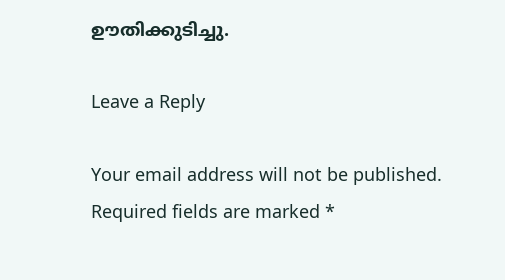ഊതിക്കുടിച്ചു.

Leave a Reply

Your email address will not be published. Required fields are marked *